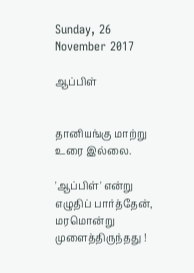Sunday, 26 November 2017

ஆப்பிள்


தானியங்கு மாற்று உரை இல்லை.

'ஆப்பிள்' என்று எழுதிப் பார்த்தேன்,
மரமொன்று முளைத்திருந்தது !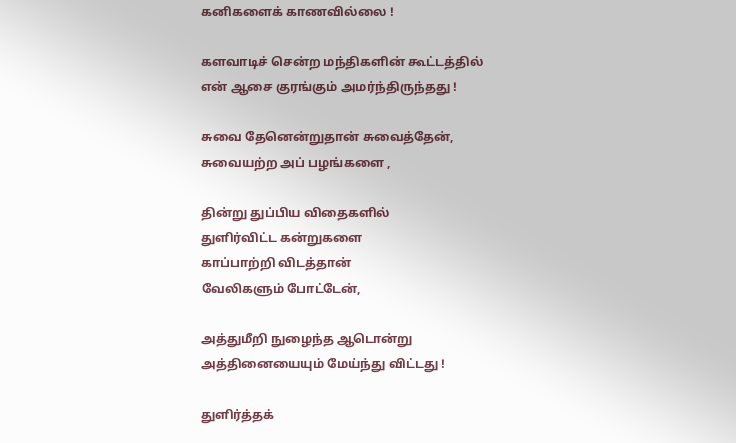கனிகளைக் காணவில்லை !

களவாடிச் சென்ற மந்திகளின் கூட்டத்தில்
என் ஆசை குரங்கும் அமர்ந்திருந்தது !

சுவை தேனென்றுதான் சுவைத்தேன்,
சுவையற்ற அப் பழங்களை ,

தின்று துப்பிய விதைகளில்
துளிர்விட்ட கன்றுகளை
காப்பாற்றி விடத்தான்
வேலிகளும் போட்டேன்,

அத்துமீறி நுழைந்த ஆடொன்று
அத்தினையையும் மேய்ந்து விட்டது !

துளிர்த்தக்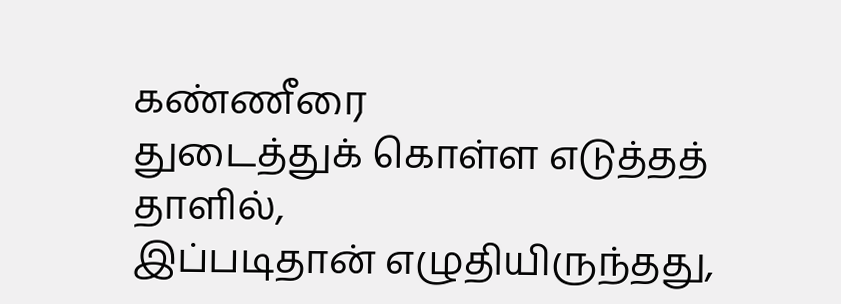கண்ணீரை
துடைத்துக் கொள்ள எடுத்தத் தாளில்,
இப்படிதான் எழுதியிருந்தது,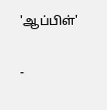'ஆப்பிள்'

-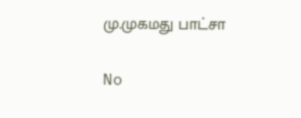மு.முகமது பாட்சா

No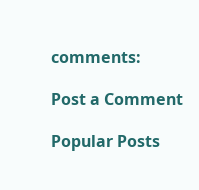comments:

Post a Comment

Popular Posts